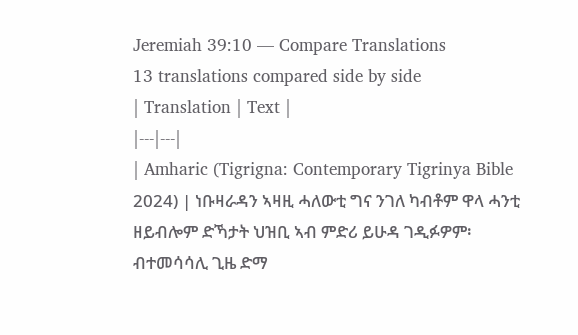Jeremiah 39:10 — Compare Translations
13 translations compared side by side
| Translation | Text |
|---|---|
| Amharic (Tigrigna: Contemporary Tigrinya Bible 2024) | ነቡዛራዳን ኣዛዚ ሓለውቲ ግና ንገለ ካብቶም ዋላ ሓንቲ ዘይብሎም ድኻታት ህዝቢ ኣብ ምድሪ ይሁዳ ገዲፉዎም፡ ብተመሳሳሊ ጊዜ ድማ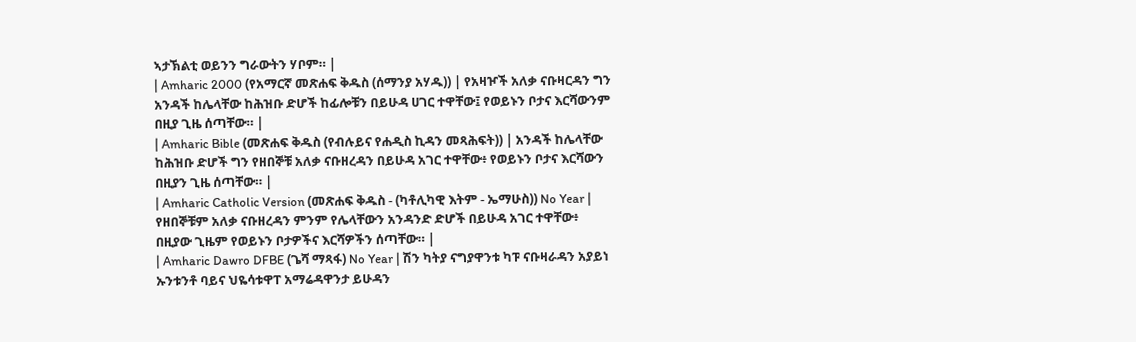ኣታኽልቲ ወይንን ግራውትን ሃቦም። |
| Amharic 2000 (የአማርኛ መጽሐፍ ቅዱስ (ሰማንያ አሃዱ)) | የአዛዦች አለቃ ናቡዛርዳን ግን አንዳች ከሌላቸው ከሕዝቡ ድሆች ከፊሎቹን በይሁዳ ሀገር ተዋቸው፤ የወይኑን ቦታና እርሻውንም በዚያ ጊዜ ሰጣቸው። |
| Amharic Bible (መጽሐፍ ቅዱስ (የብሉይና የሐዲስ ኪዳን መጻሕፍት)) | አንዳች ከሌላቸው ከሕዝቡ ድሆች ግን የዘበኞቹ አለቃ ናቡዘረዳን በይሁዳ አገር ተዋቸው፥ የወይኑን ቦታና እርሻውን በዚያን ጊዜ ሰጣቸው። |
| Amharic Catholic Version (መጽሐፍ ቅዱስ - (ካቶሊካዊ እትም - ኤማሁስ)) No Year | የዘበኞቹም አለቃ ናቡዘረዳን ምንም የሌላቸውን አንዳንድ ድሆች በይሁዳ አገር ተዋቸው፥ በዚያው ጊዜም የወይኑን ቦታዎችና እርሻዎችን ሰጣቸው። |
| Amharic Dawro DFBE (ጌሻ ማጻፋ) No Year | ሽን ካትያ ናግያዋንቱ ካፑ ናቡዛራዳን አያይነ ኡንቱንቶ ባይና ህዬሳቱዋፐ አማሬዳዋንታ ይሁዳን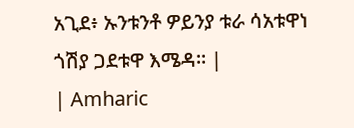አጊደ፥ ኡንቱንቶ ዎይንያ ቱራ ሳአቱዋነ ጎሽያ ጋደቱዋ እሜዳ። |
| Amharic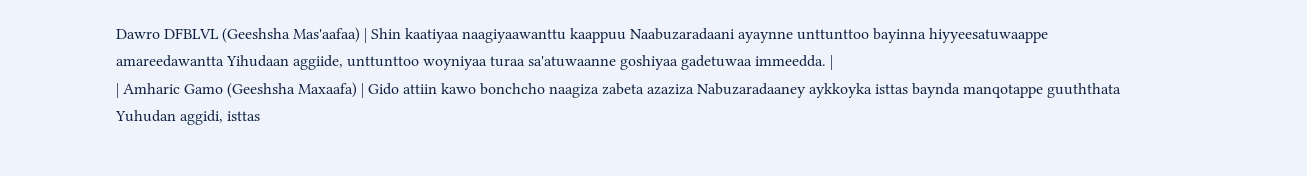Dawro DFBLVL (Geeshsha Mas'aafaa) | Shin kaatiyaa naagiyaawanttu kaappuu Naabuzaradaani ayaynne unttunttoo bayinna hiyyeesatuwaappe amareedawantta Yihudaan aggiide, unttunttoo woyniyaa turaa sa'atuwaanne goshiyaa gadetuwaa immeedda. |
| Amharic Gamo (Geeshsha Maxaafa) | Gido attiin kawo bonchcho naagiza zabeta azaziza Nabuzaradaaney aykkoyka isttas baynda manqotappe guuththata Yuhudan aggidi, isttas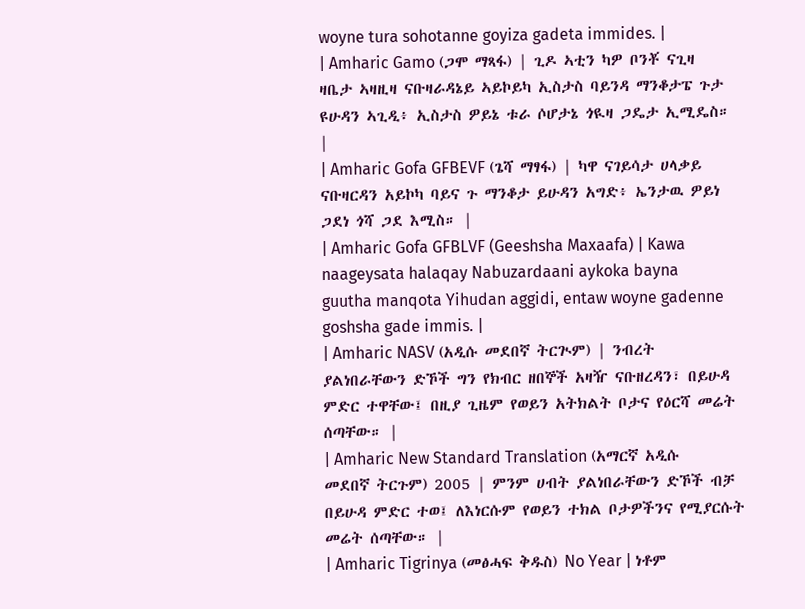woyne tura sohotanne goyiza gadeta immides. |
| Amharic Gamo (ጋሞ ማጻፋ) | ጊዶ ኣቲን ካዎ ቦንቾ ናጊዛ ዛቤታ ኣዛዚዛ ናቡዛራዳኔይ ኣይኮይካ ኢስታስ ባይንዳ ማንቆታፔ ጉታ ዩሁዳን ኣጊዲ፥ ኢስታስ ዎይኔ ቱራ ሶሆታኔ ጎዪዛ ጋዴታ ኢሚዴስ። |
| Amharic Gofa GFBEVF (ጌሻ ማፃፋ) | ካዋ ናገይሳታ ሀላቃይ ናቡዛርዳን አይኮካ ባይና ጉ ማንቆታ ይሁዳን አግድ፥ ኤንታዉ ዎይነ ጋደነ ጎሻ ጋደ እሚስ። |
| Amharic Gofa GFBLVF (Geeshsha Maxaafa) | Kawa naageysata halaqay Nabuzardaani aykoka bayna guutha manqota Yihudan aggidi, entaw woyne gadenne goshsha gade immis. |
| Amharic NASV (አዲሱ መደበኛ ትርጒም) | ንብረት ያልነበራቸውን ድኾች ግን የክብር ዘበኞች አዛዥ ናቡዘረዳን፣ በይሁዳ ምድር ተዋቸው፤ በዚያ ጊዜም የወይን አትክልት ቦታና የዕርሻ መሬት ሰጣቸው። |
| Amharic New Standard Translation (አማርኛ አዲሱ መደበኛ ትርጉም) 2005 | ምንም ሀብት ያልነበራቸውን ድኾች ብቻ በይሁዳ ምድር ተወ፤ ለእነርሱም የወይን ተክል ቦታዎችንና የሚያርሱት መሬት ሰጣቸው። |
| Amharic Tigrinya (መፅሓፍ ቅዱስ) No Year | ነቶም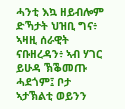ሓንቲ እኳ ዘይብሎም ድኻታት ህዝቢ ግና፥ ኣዛዚ ሰራዊት ናቡዘረዳን፥ ኣብ ሃገር ይሁዳ ኽቕመጡ ሓደጎም፤ ቦታ ኣታኽልቲ ወይንን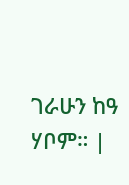ገራሁን ከዓ ሃቦም። |